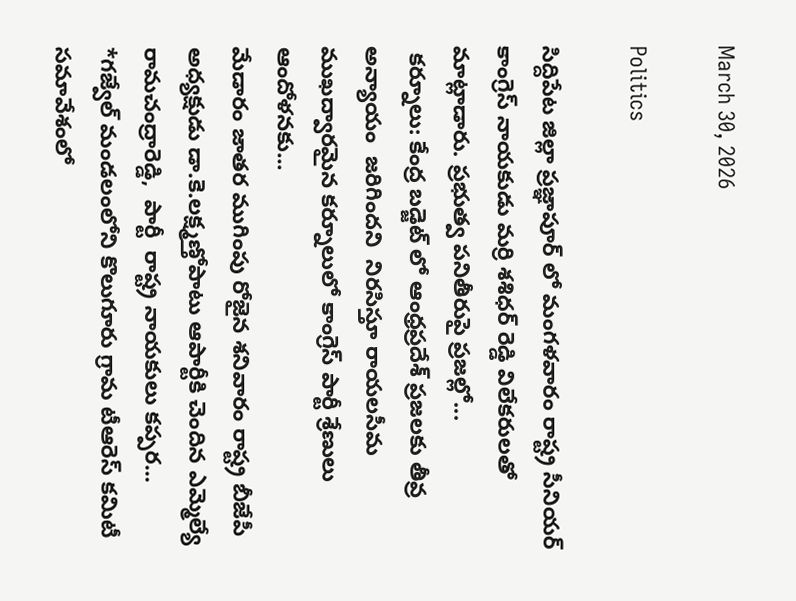March 30, 2026

Politics

సిద్దిపేట జిల్లా ప్రజ్ఞాపూర్ లో మంగళవారం రాష్ట్ర సీనియర్ కాంగ్రెస్ నాయకుడు మర్రి శశిధర్ రెడ్డి విలేకరులతో మాట్లాడారు. ప్రభుత్వ పనితీరుపై ప్రజల్లో...
 కర్నూలు: కేంద్ర బడ్జెట్ లో ఆంధ్రప్రదేశ్ ప్రజలకు తీవ్ర అన్యాయం  జరిగిందని  నిరసిస్తూ రాయలసీమ ముఖద్వారమైన కర్నూలులో కాంగ్రెస్ పార్టీ శ్రేణులు ఆందోళనకు...
మేడారం జాతర ముగింపు రోజైన శనివారం రాష్ట్ర బీజేపీ అధ్యక్షుడు డా.కె.లక్ష్మణ్తోపాటు ఆపార్టీకి చెందిన ఎమ్మెల్యే రామచంద్రారెడ్డి,  పార్టీ  రాష్ట్ర నాయకులు కప్పర...
*గజ్వేల్ మండలంలోని కొలుగూరు గ్రామ టీఆరెస్ కమిటీ సమావేశంలో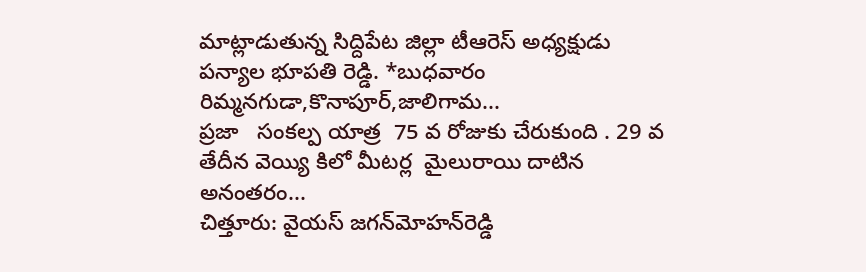మాట్లాడుతున్న సిద్దిపేట జిల్లా టీఆరెస్ అధ్యక్షుడు పన్యాల భూపతి రెడ్డి. *బుధవారం రిమ్మనగుడా,కొనాపూర్,జాలిగామ...
ప్రజా   సంకల్ప యాత్ర  75 వ రోజుకు చేరుకుంది . 29 వ తేదీన వెయ్యి కిలో మీటర్ల  మైలురాయి దాటిన అనంతరం...
చిత్తూరు: వైయస్‌ జగన్‌మోహన్‌రెడ్డి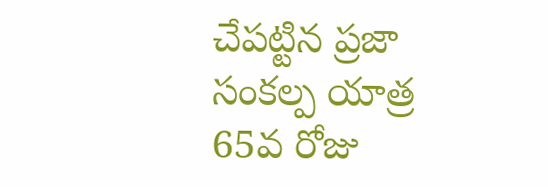చేపట్టిన ప్రజా సంకల్ప యాత్ర 65వ రోజు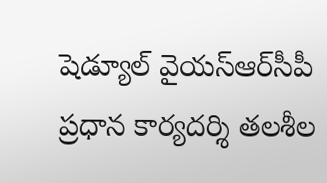షెడ్యూల్‌ వైయస్‌ఆర్‌సీపీ ప్రధాన కార్యదర్శి తలశీల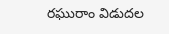రఘురాం విడుదల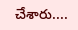చేశారు....